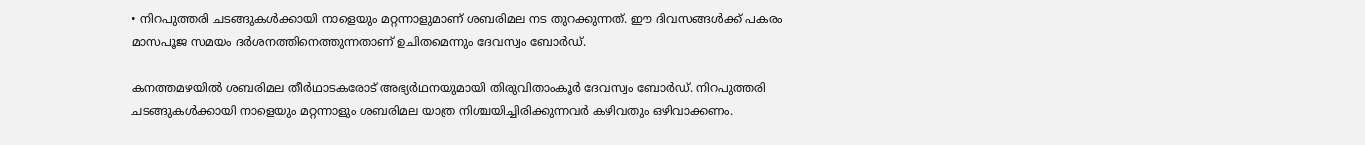• നിറപുത്തരി ചടങ്ങുകള്‍ക്കായി നാളെയും മറ്റന്നാളുമാണ് ശബരിമല നട തുറക്കുന്നത്. ഈ ദിവസങ്ങള്‍ക്ക് പകരം മാസപൂജ സമയം ദര്‍ശനത്തിനെത്തുന്നതാണ് ഉചിതമെന്നും ദേവസ്വം ബോര്‍ഡ്.

കനത്തമഴയില്‍ ശബരിമല തീര്‍ഥാടകരോട് അഭ്യര്‍ഥനയുമായി തിരുവിതാംകൂര്‍ ദേവസ്വം ബോര്‍ഡ്. നിറപുത്തരി ചടങ്ങുകള്‍ക്കായി നാളെയും മറ്റന്നാളും ശബരിമല യാത്ര നിശ്ചയിച്ചിരിക്കുന്നവര്‍ കഴിവതും ഒഴിവാക്കണം.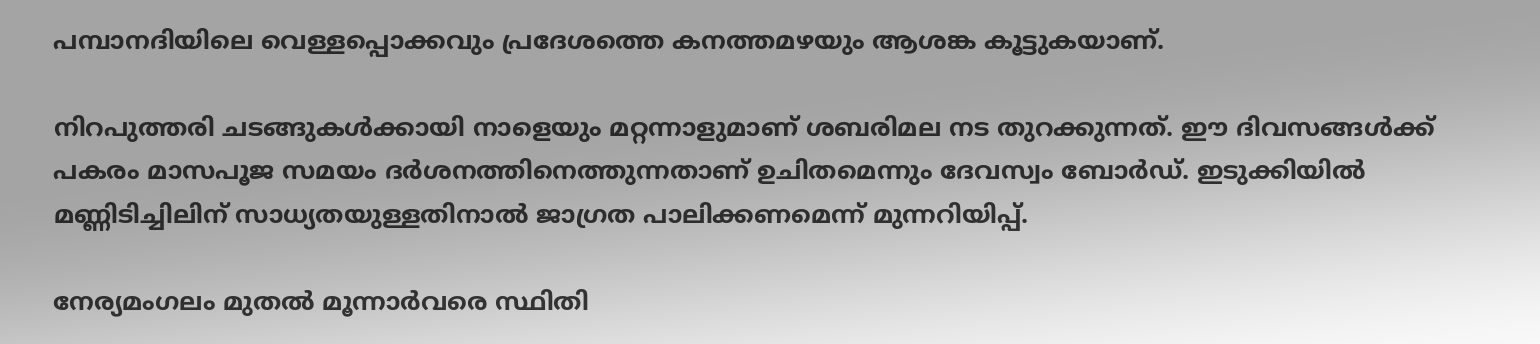പമ്പാനദിയിലെ വെള്ളപ്പൊക്കവും പ്രദേശത്തെ കനത്തമഴയും ആശങ്ക കൂട്ടുകയാണ്.

നിറപുത്തരി ചടങ്ങുകള്‍ക്കായി നാളെയും മറ്റന്നാളുമാണ് ശബരിമല നട തുറക്കുന്നത്. ഈ ദിവസങ്ങള്‍ക്ക് പകരം മാസപൂജ സമയം ദര്‍ശനത്തിനെത്തുന്നതാണ് ഉചിതമെന്നും ദേവസ്വം ബോര്‍ഡ്. ഇടുക്കിയില്‍ മണ്ണിടിച്ചിലിന് സാധ്യതയുള്ളതിനാല്‍ ജാഗ്രത പാലിക്കണമെന്ന് മുന്നറിയിപ്പ്.

നേര്യമംഗലം മുതല്‍ മൂന്നാര്‍വരെ സ്ഥിതി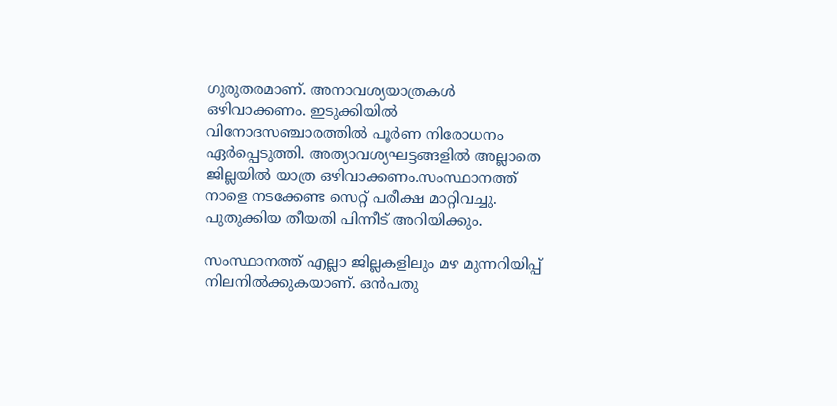ഗുരുതരമാണ്. അനാവശ്യയാത്രകള്‍ ഒഴിവാക്കണം. ഇടുക്കിയില്‍ വിനോദസഞ്ചാരത്തില്‍ പൂര്‍ണ നിരോധനം ഏര്‍പ്പെടുത്തി. അത്യാവശ്യഘട്ടങ്ങളില്‍ അല്ലാതെ ജില്ലയില്‍ യാത്ര ഒഴിവാക്കണം.സംസ്ഥാനത്ത് നാളെ നടക്കേണ്ട സെറ്റ് പരീക്ഷ മാറ്റിവച്ചു. പുതുക്കിയ തീയതി പിന്നീട് അറിയിക്കും.

സംസ്ഥാനത്ത് എല്ലാ ജില്ലകളിലും മഴ മുന്നറിയിപ്പ് നിലനില്‍ക്കുകയാണ്. ഒന്‍പതു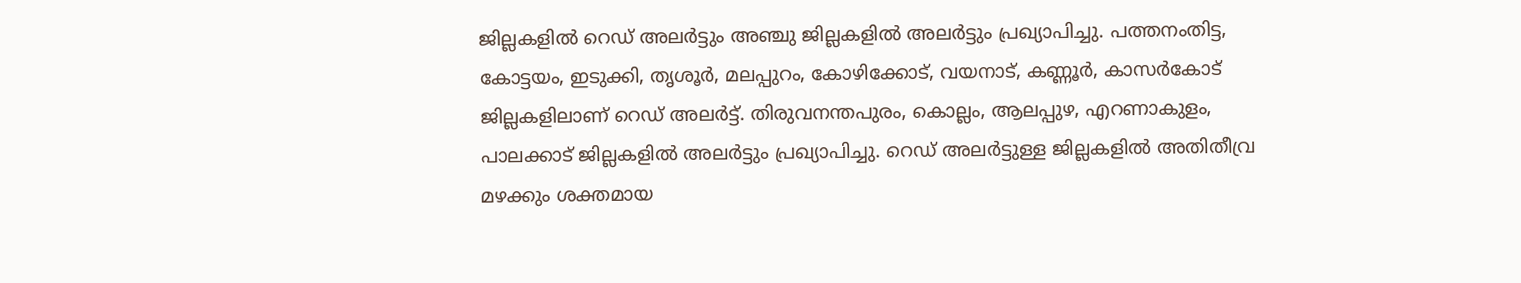ജില്ലകളില്‍ റെഡ് അലര്‍ട്ടും അഞ്ചു ജില്ലകളില്‍ അലര്‍ട്ടും പ്രഖ്യാപിച്ചു. പത്തനംതിട്ട, കോട്ടയം, ഇടുക്കി, തൃശൂര്‍, മലപ്പുറം, കോഴിക്കോട്, വയനാട്, കണ്ണൂര്‍, കാസര്‍കോട് ജില്ലകളിലാണ് റെഡ് അലര്‍ട്ട്. തിരുവനന്തപുരം, കൊല്ലം, ആലപ്പുഴ, എറണാകുളം, പാലക്കാട് ജില്ലകളില്‍ അലര്‍ട്ടും പ്രഖ്യാപിച്ചു. റെഡ് അലര്‍ട്ടുള്ള ജില്ലകളില്‍ അതിതീവ്ര മഴക്കും ശക്തമായ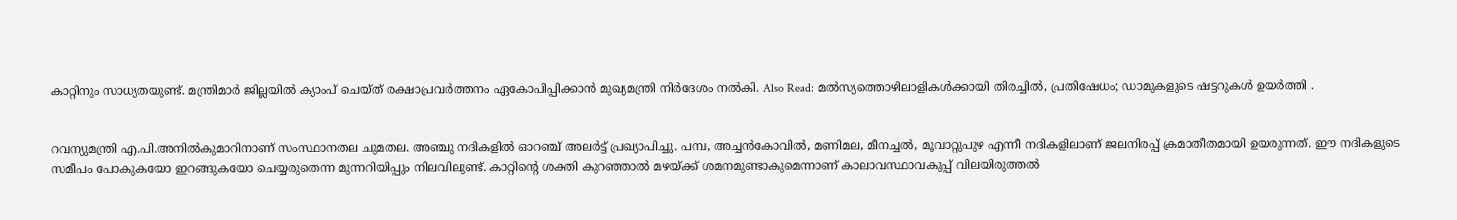കാറ്റിനും സാധ്യതയുണ്ട്. മന്ത്രിമാര്‍ ജില്ലയില്‍ ക്യാംപ് ചെയ്ത് രക്ഷാപ്രവര്‍ത്തനം ഏകോപിപ്പിക്കാന്‍ മുഖ്യമന്ത്രി നിര്‍ദേശം നല്‍കി. Also Read: മല്‍സ്യത്തൊഴിലാളികള്‍ക്കായി തിരച്ചില്‍, പ്രതിഷേധം; ഡാമുകളുടെ ഷട്ടറുകള്‍ ഉയര്‍ത്തി .


റവന്യുമന്ത്രി എ.പി.അനിൽകുമാറിനാണ് സംസ്ഥാനതല ചുമതല. അഞ്ചു നദികളില്‍ ഓറഞ്ച് അലര്‍ട്ട് പ്രഖ്യാപിച്ചു. പമ്പ, അച്ചന്‍കോവില്‍, മണിമല, മീനച്ചല്‍, മൂവാറ്റുപുഴ എന്നീ നദികളിലാണ് ജലനിരപ്പ് ക്രമാതീതമായി ഉയരുന്നത്. ഈ നദികളുടെ സമീപം പോകുകയോ ഇറങ്ങുകയോ ചെയ്യരുതെന്ന മുന്നറിയിപ്പും നിലവിലുണ്ട്. കാറ്റിന്റെ ശക്തി കുറഞ്ഞാല്‍ മഴയ്ക്ക് ശമനമുണ്ടാകുമെന്നാണ് കാലാവസ്ഥാവകുപ്പ് വിലയിരുത്തല്‍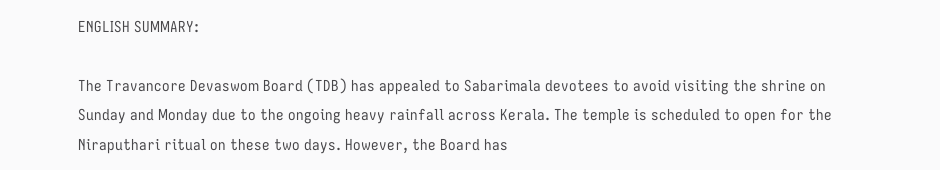ENGLISH SUMMARY:

The Travancore Devaswom Board (TDB) has appealed to Sabarimala devotees to avoid visiting the shrine on Sunday and Monday due to the ongoing heavy rainfall across Kerala. The temple is scheduled to open for the Niraputhari ritual on these two days. However, the Board has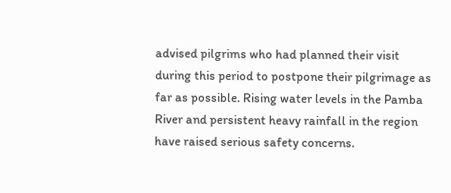advised pilgrims who had planned their visit during this period to postpone their pilgrimage as far as possible. Rising water levels in the Pamba River and persistent heavy rainfall in the region have raised serious safety concerns.